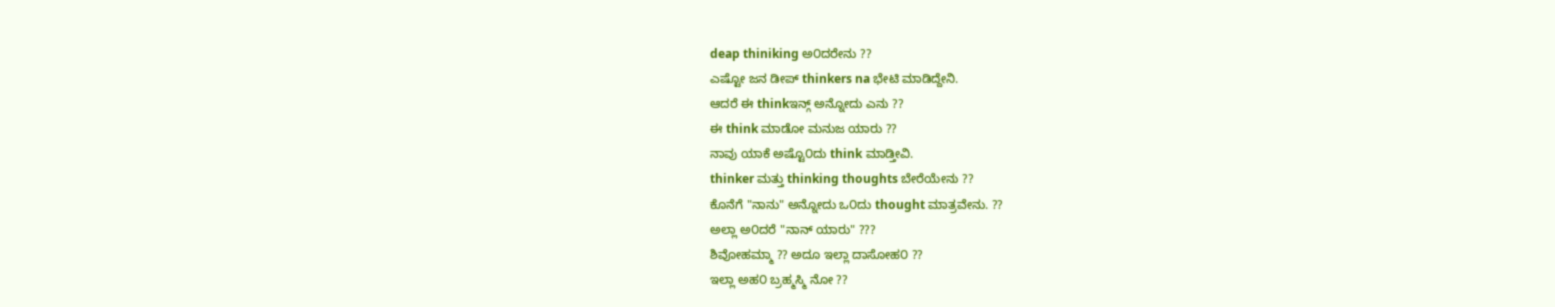deap thiniking ಅ೦ದರೇನು ??
ಎಷ್ಟೋ ಜನ ಡೀಪ್ thinkers na ಭೇಟಿ ಮಾಡಿದ್ದೇನಿ.
ಆದರೆ ಈ thinkಇನ್ಗ್ ಅನ್ನೋದು ಎನು ??
ಈ think ಮಾಡೋ ಮನುಜ ಯಾರು ??
ನಾವು ಯಾಕೆ ಅಷ್ಟೊ೦ದು think ಮಾಡ್ತೀವಿ.
thinker ಮತ್ತು thinking thoughts ಬೇರೆಯೇನು ??
ಕೊನೆಗೆ "ನಾನು" ಅನ್ನೋದು ಒ೦ದು thought ಮಾತ್ರವೇನು. ??
ಅಲ್ಲಾ ಅ೦ದರೆ "ನಾನ್ ಯಾರು" ???
ಶಿವೋಹಮ್ಮಾ ?? ಅದೂ ಇಲ್ಲಾ ದಾಸೋಹ೦ ??
ಇಲ್ಲಾ ಅಹ೦ ಬ್ರಹ್ಮಸ್ಮಿ ನೋ ??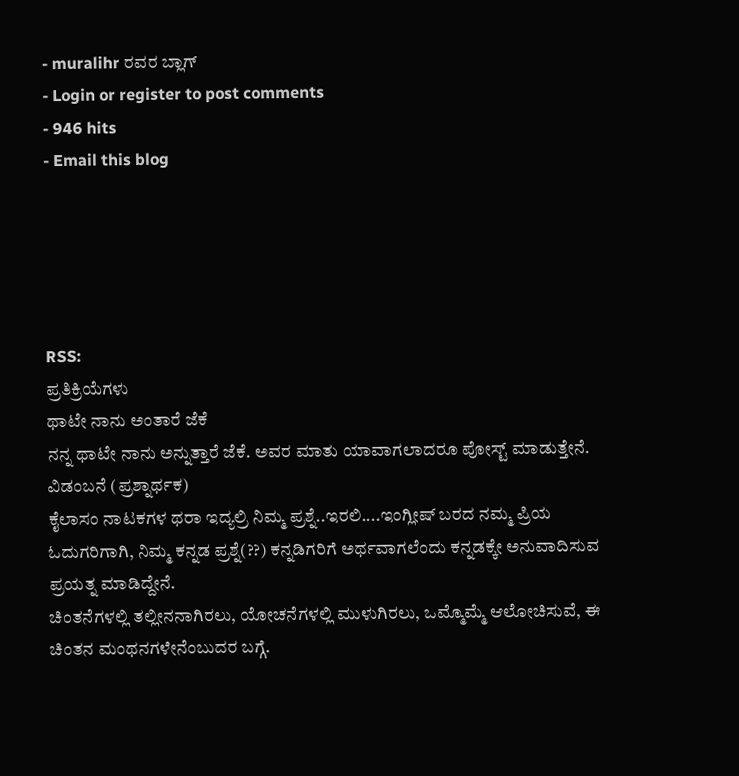- muralihr ರವರ ಬ್ಲಾಗ್
- Login or register to post comments
- 946 hits
- Email this blog





RSS:
ಪ್ರತಿಕ್ರಿಯೆಗಳು
ಥಾಟೇ ನಾನು ಅಂತಾರೆ ಜೆಕೆ
ನನ್ನ ಥಾಟೇ ನಾನು ಅನ್ನುತ್ತಾರೆ ಜೆಕೆ. ಅವರ ಮಾತು ಯಾವಾಗಲಾದರೂ ಪೋಸ್ಟ್ ಮಾಡುತ್ತೇನೆ.
ವಿಡಂಬನೆ (ಪ್ರಶ್ನಾರ್ಥಕ)
ಕೈಲಾಸಂ ನಾಟಕಗಳ ಥರಾ ಇದ್ಯಲ್ರಿ ನಿಮ್ಮ ಪ್ರಶ್ನೆ..ಇರಲಿ....ಇಂಗ್ಲೀಷ್ ಬರದ ನಮ್ಮ ಪ್ರಿಯ ಓದುಗರಿಗಾಗಿ, ನಿಮ್ಮ ಕನ್ನಡ ಪ್ರಶ್ನೆ(??) ಕನ್ನಡಿಗರಿಗೆ ಅರ್ಥವಾಗಲೆಂದು ಕನ್ನಡಕ್ಕೇ ಅನುವಾದಿಸುವ ಪ್ರಯತ್ನ ಮಾಡಿದ್ದೇನೆ.
ಚಿಂತನೆಗಳಲ್ಲಿ ತಲ್ಲೀನನಾಗಿರಲು, ಯೋಚನೆಗಳಲ್ಲಿ ಮುಳುಗಿರಲು, ಒಮ್ಮೊಮ್ಮೆ ಆಲೋಚಿಸುವೆ, ಈ ಚಿಂತನ ಮಂಥನಗಳೇನೆಂಬುದರ ಬಗ್ಗೆ.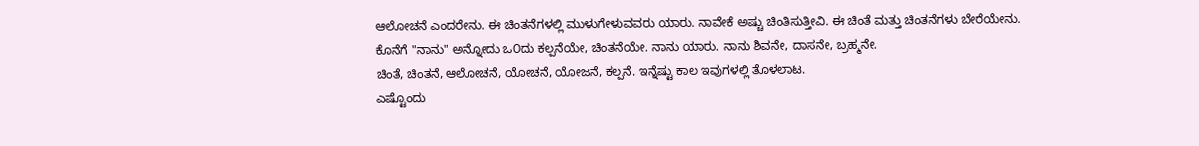ಆಲೋಚನೆ ಎಂದರೇನು. ಈ ಚಿಂತನೆಗಳಲ್ಲಿ ಮುಳುಗೇಳುವವರು ಯಾರು. ನಾವೇಕೆ ಅಷ್ಚು ಚಿಂತಿಸುತ್ತೀವಿ. ಈ ಚಿಂತೆ ಮತ್ತು ಚಿಂತನೆಗಳು ಬೇರೆಯೇನು.
ಕೊನೆಗೆ "ನಾನು" ಅನ್ನೋದು ಒ೦ದು ಕಲ್ಪನೆಯೇ, ಚಿಂತನೆಯೇ. ನಾನು ಯಾರು. ನಾನು ಶಿವನೇ, ದಾಸನೇ, ಬ್ರಹ್ಮನೇ.
ಚಿಂತೆ, ಚಿಂತನೆ, ಆಲೋಚನೆ, ಯೋಚನೆ, ಯೋಜನೆ, ಕಲ್ಪನೆ. ಇನ್ನೆಷ್ಟು ಕಾಲ ಇವುಗಳಲ್ಲಿ ತೊಳಲಾಟ.
ಎಷ್ಟೊಂದು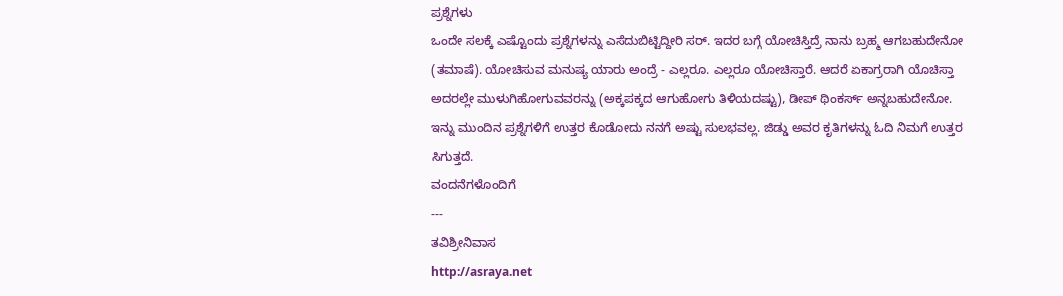ಪ್ರಶ್ನೆಗಳು
ಒಂದೇ ಸಲಕ್ಕೆ ಎಷ್ಟೊಂದು ಪ್ರಶ್ನೆಗಳನ್ನು ಎಸೆದುಬಿಟ್ಟಿದ್ದೀರಿ ಸರ್. ಇದರ ಬಗ್ಗೆ ಯೋಚಿಸ್ತಿದ್ರೆ ನಾನು ಬ್ರಹ್ಮ ಆಗಬಹುದೇನೋ (ತಮಾಷೆ). ಯೋಚಿಸುವ ಮನುಷ್ಯ ಯಾರು ಅಂದ್ರೆ - ಎಲ್ಲರೂ. ಎಲ್ಲರೂ ಯೋಚಿಸ್ತಾರೆ. ಆದರೆ ಏಕಾಗ್ರರಾಗಿ ಯೊಚಿಸ್ತಾ ಅದರಲ್ಲೇ ಮುಳುಗಿಹೋಗುವವರನ್ನು (ಅಕ್ಕಪಕ್ಕದ ಆಗುಹೋಗು ತಿಳಿಯದಷ್ಟು), ಡೀಪ್ ಥಿಂಕರ್ಸ್ ಅನ್ನಬಹುದೇನೋ.
ಇನ್ನು ಮುಂದಿನ ಪ್ರಶ್ನೆಗಳಿಗೆ ಉತ್ತರ ಕೊಡೋದು ನನಗೆ ಅಷ್ಟು ಸುಲಭವಲ್ಲ. ಜಿಡ್ಡು ಅವರ ಕೃತಿಗಳನ್ನು ಓದಿ ನಿಮಗೆ ಉತ್ತರ ಸಿಗುತ್ತದೆ.
ವಂದನೆಗಳೊಂದಿಗೆ
---
ತವಿಶ್ರೀನಿವಾಸ
http://asraya.net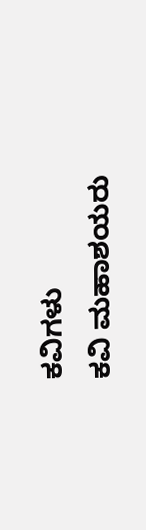ಕವಿಗಳು
ಕವಿ ಮಹಾಶಯರು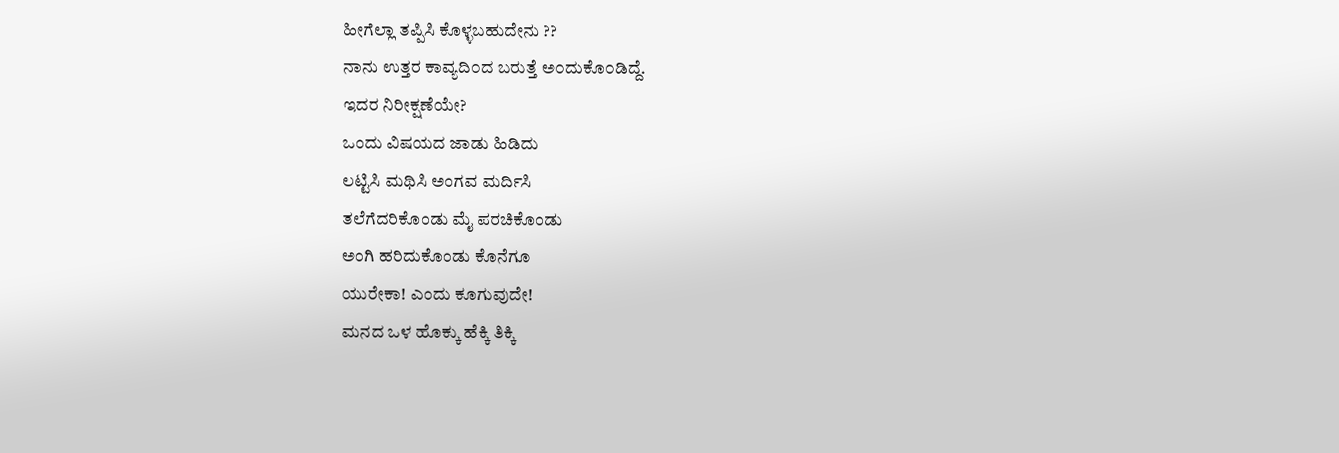ಹೀಗೆಲ್ಲಾ ತಪ್ಪಿಸಿ ಕೊಳ್ಳಬಹುದೇನು ??
ನಾನು ಉತ್ತರ ಕಾವ್ಯದಿ೦ದ ಬರುತ್ತೆ ಅ೦ದುಕೊ೦ಡಿದ್ದೆ.
ಇದರ ನಿರೀಕ್ಷಣೆಯೇ?
ಒಂದು ವಿಷಯದ ಜಾಡು ಹಿಡಿದು
ಲಟ್ಟಿಸಿ ಮಥಿಸಿ ಅಂಗವ ಮರ್ದಿಸಿ
ತಲೆಗೆದರಿಕೊಂಡು ಮೈ ಪರಚಿಕೊಂಡು
ಅಂಗಿ ಹರಿದುಕೊಂಡು ಕೊನೆಗೂ
ಯುರೇಕಾ! ಎಂದು ಕೂಗುವುದೇ!
ಮನದ ಒಳ ಹೊಕ್ಕು ಹೆಕ್ಕಿ ತಿಕ್ಕಿ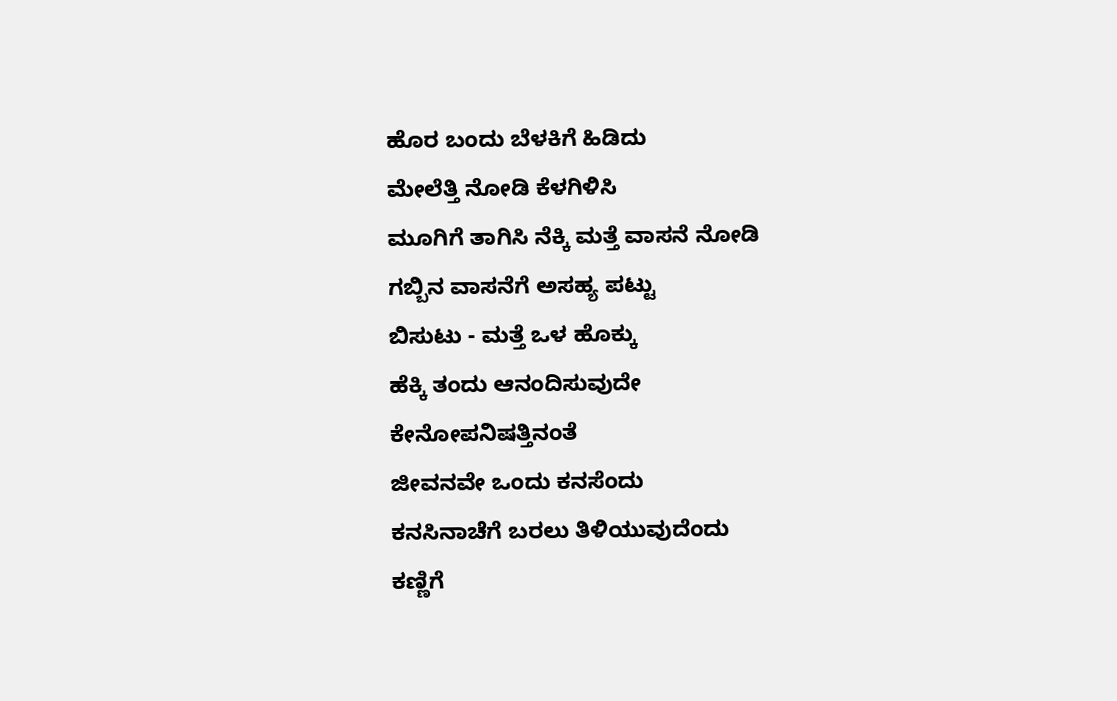ಹೊರ ಬಂದು ಬೆಳಕಿಗೆ ಹಿಡಿದು
ಮೇಲೆತ್ತಿ ನೋಡಿ ಕೆಳಗಿಳಿಸಿ
ಮೂಗಿಗೆ ತಾಗಿಸಿ ನೆಕ್ಕಿ ಮತ್ತೆ ವಾಸನೆ ನೋಡಿ
ಗಬ್ಬಿನ ವಾಸನೆಗೆ ಅಸಹ್ಯ ಪಟ್ಟು
ಬಿಸುಟು - ಮತ್ತೆ ಒಳ ಹೊಕ್ಕು
ಹೆಕ್ಕಿ ತಂದು ಆನಂದಿಸುವುದೇ
ಕೇನೋಪನಿಷತ್ತಿನಂತೆ
ಜೀವನವೇ ಒಂದು ಕನಸೆಂದು
ಕನಸಿನಾಚೆಗೆ ಬರಲು ತಿಳಿಯುವುದೆಂದು
ಕಣ್ಣಿಗೆ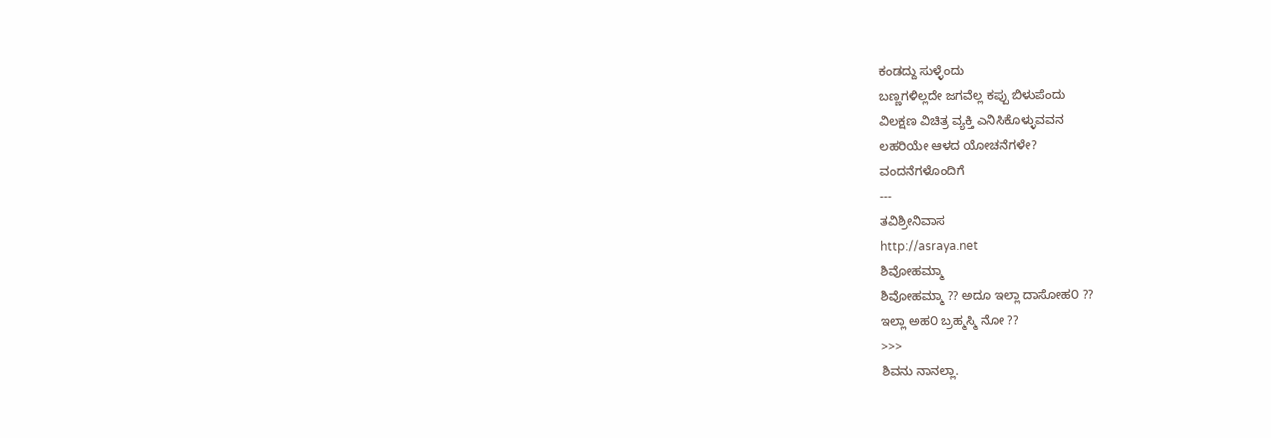ಕಂಡದ್ದು ಸುಳ್ಳೆಂದು
ಬಣ್ಣಗಳಿಲ್ಲದೇ ಜಗವೆಲ್ಲ ಕಪ್ಪು ಬಿಳುಪೆಂದು
ವಿಲಕ್ಷಣ ವಿಚಿತ್ರ ವ್ಯಕ್ತಿ ಎನಿಸಿಕೊಳ್ಳುವವನ
ಲಹರಿಯೇ ಆಳದ ಯೋಚನೆಗಳೇ?
ವಂದನೆಗಳೊಂದಿಗೆ
---
ತವಿಶ್ರೀನಿವಾಸ
http://asraya.net
ಶಿವೋಹಮ್ಮಾ
ಶಿವೋಹಮ್ಮಾ ?? ಅದೂ ಇಲ್ಲಾ ದಾಸೋಹ೦ ??
ಇಲ್ಲಾ ಅಹ೦ ಬ್ರಹ್ಮಸ್ಮಿ ನೋ ??
>>>
ಶಿವನು ನಾನಲ್ಲಾ.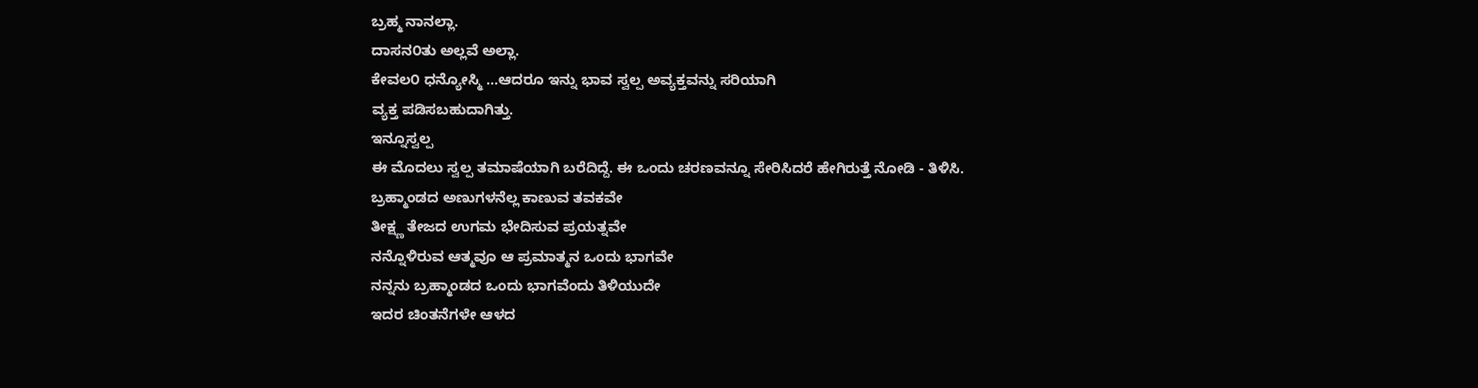ಬ್ರಹ್ಮ ನಾನಲ್ಲಾ.
ದಾಸನ೦ತು ಅಲ್ಲವೆ ಅಲ್ಲಾ.
ಕೇವಲ೦ ಧನ್ಯೋಸ್ಮಿ ...ಆದರೂ ಇನ್ನು ಭಾವ ಸ್ವಲ್ಪ ಅವ್ಯಕ್ತವನ್ನು ಸರಿಯಾಗಿ
ವ್ಯಕ್ತ ಪಡಿಸಬಹುದಾಗಿತ್ತು.
ಇನ್ನೂಸ್ವಲ್ಪ
ಈ ಮೊದಲು ಸ್ವಲ್ಪ ತಮಾಷೆಯಾಗಿ ಬರೆದಿದ್ದೆ. ಈ ಒಂದು ಚರಣವನ್ನೂ ಸೇರಿಸಿದರೆ ಹೇಗಿರುತ್ತೆ ನೋಡಿ - ತಿಳಿಸಿ.
ಬ್ರಹ್ಮಾಂಡದ ಅಣುಗಳನೆಲ್ಲ ಕಾಣುವ ತವಕವೇ
ತೀಕ್ಷ್ಣ ತೇಜದ ಉಗಮ ಭೇದಿಸುವ ಪ್ರಯತ್ನವೇ
ನನ್ನೊಳಿರುವ ಆತ್ಮವೂ ಆ ಪ್ರಮಾತ್ಮನ ಒಂದು ಭಾಗವೇ
ನನ್ನನು ಬ್ರಹ್ಮಾಂಡದ ಒಂದು ಭಾಗವೆಂದು ತಿಳಿಯುದೇ
ಇದರ ಚಿಂತನೆಗಳೇ ಆಳದ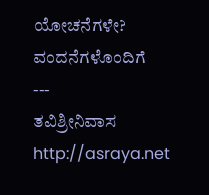ಯೋಚನೆಗಳೇ?
ವಂದನೆಗಳೊಂದಿಗೆ
---
ತವಿಶ್ರೀನಿವಾಸ
http://asraya.net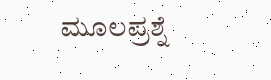ಮೂಲಪ್ರಶ್ನೆ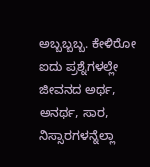ಅಬ್ಬಬ್ಬಬ್ಬ. ಕೇಳಿರೋ ಐದು ಪ್ರಶ್ನೆಗಳಲ್ಲೇ ಜೀವನದ ಅರ್ಥ, ಅನರ್ಥ, ಸಾರ, ನಿಸ್ಸಾರಗಳನ್ನೆಲ್ಲಾ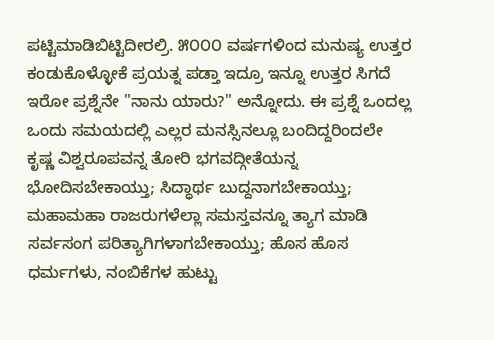ಪಟ್ಟಿಮಾಡಿಬಿಟ್ಟಿದೀರಲ್ರಿ. ೫೦೦೦ ವರ್ಷಗಳಿಂದ ಮನುಷ್ಯ ಉತ್ತರ ಕಂಡುಕೊಳ್ಳೋಕೆ ಪ್ರಯತ್ನ ಪಡ್ತಾ ಇದ್ರೂ ಇನ್ನೂ ಉತ್ತರ ಸಿಗದೆ ಇರೋ ಪ್ರಶ್ನೆನೇ "ನಾನು ಯಾರು?" ಅನ್ನೋದು. ಈ ಪ್ರಶ್ನೆ ಒಂದಲ್ಲ ಒಂದು ಸಮಯದಲ್ಲಿ ಎಲ್ಲರ ಮನಸ್ಸಿನಲ್ಲೂ ಬಂದಿದ್ದರಿಂದಲೇ ಕೃಷ್ಣ ವಿಶ್ವರೂಪವನ್ನ ತೋರಿ ಭಗವದ್ಗೀತೆಯನ್ನ ಭೋದಿಸಬೇಕಾಯ್ತು; ಸಿದ್ಧಾರ್ಥ ಬುದ್ದನಾಗಬೇಕಾಯ್ತು; ಮಹಾಮಹಾ ರಾಜರುಗಳೆಲ್ಲಾ ಸಮಸ್ತವನ್ನೂ ತ್ಯಾಗ ಮಾಡಿ ಸರ್ವಸಂಗ ಪರಿತ್ಯಾಗಿಗಳಾಗಬೇಕಾಯ್ತು; ಹೊಸ ಹೊಸ ಧರ್ಮಗಳು, ನಂಬಿಕೆಗಳ ಹುಟ್ಟು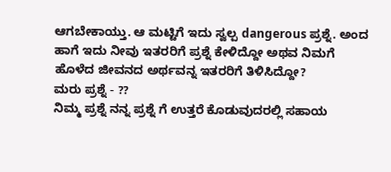ಆಗಬೇಕಾಯ್ತು. ಆ ಮಟ್ಟಿಗೆ ಇದು ಸ್ವಲ್ಪ dangerous ಪ್ರಶ್ನೆ. ಅಂದ ಹಾಗೆ ಇದು ನೀವು ಇತರರಿಗೆ ಪ್ರಶ್ನೆ ಕೇಳಿದ್ದೋ ಅಥವ ನಿಮಗೆ ಹೊಳೆದ ಜೀವನದ ಅರ್ಥವನ್ನ ಇತರರಿಗೆ ತಿಳಿಸಿದ್ದೋ?
ಮರು ಪ್ರಶ್ನೆ - ??
ನಿಮ್ಮ ಪ್ರಶ್ನೆ ನನ್ನ ಪ್ರಶ್ನೆ ಗೆ ಉತ್ತರೆ ಕೊಡುವುದರಲ್ಲಿ ಸಹಾಯ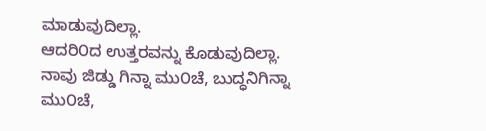ಮಾಡುವುದಿಲ್ಲಾ.
ಆದರಿ೦ದ ಉತ್ತರವನ್ನು ಕೊಡುವುದಿಲ್ಲಾ.
ನಾವು ಜಿಡ್ಡು ಗಿನ್ನಾ ಮು೦ಚೆ, ಬುದ್ಧನಿಗಿನ್ನಾ ಮು೦ಚೆ,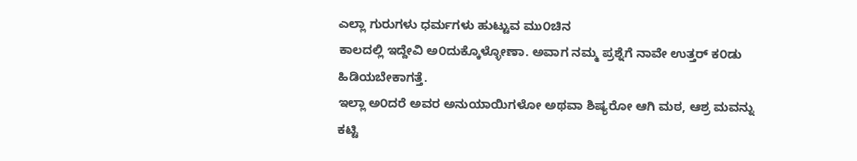ಎಲ್ಲಾ ಗುರುಗಳು ಧರ್ಮಗಳು ಹುಟ್ಟುವ ಮು೦ಚಿನ
ಕಾಲದಲ್ಲಿ ಇದ್ದೇವಿ ಅ೦ದುಕ್ಕೊಳ್ಳೋಣಾ. ಅವಾಗ ನಮ್ಮ ಪ್ರಶ್ನೆಗೆ ನಾವೇ ಉತ್ತರ್ ಕ೦ಡು ಹಿಡಿಯಬೇಕಾಗತ್ತೆ.
ಇಲ್ಲಾ ಅ೦ದರೆ ಅವರ ಅನುಯಾಯಿಗಳೋ ಅಥವಾ ಶಿಷ್ಯರೋ ಆಗಿ ಮಠ, ಆಶ್ರ ಮವನ್ನು ಕಟ್ಟಿ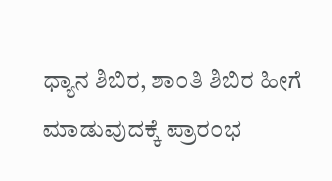ಧ್ಯಾನ ಶಿಬಿರ, ಶಾ೦ತಿ ಶಿಬಿರ ಹೀಗೆ ಮಾಡುವುದಕ್ಕೆ ಪ್ರಾರ೦ಭ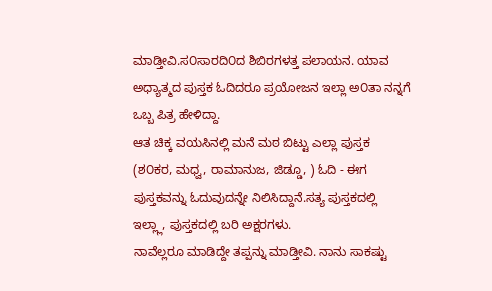ಮಾಡ್ತೀವಿ.ಸ೦ಸಾರದಿ೦ದ ಶಿಬಿರಗಳತ್ತ ಪಲಾಯನ. ಯಾವ ಅಧ್ಯಾತ್ಮದ ಪುಸ್ತಕ ಓದಿದರೂ ಪ್ರಯೋಜನ ಇಲ್ಲಾ ಅ೦ತಾ ನನ್ನಗೆ ಒಬ್ಬ ಪಿತ್ರ ಹೇಳಿದ್ದಾ.
ಆತ ಚಿಕ್ಕ ವಯಸಿನಲ್ಲಿ ಮನೆ ಮಠ ಬಿಟ್ಟು ಎಲ್ಲಾ ಪುಸ್ತಕ (ಶ೦ಕರ, ಮಧ್ವ, ರಾಮಾನುಜ, ಜಿಡ್ಡೂ, ) ಓದಿ - ಈಗ ಪುಸ್ತಕವನ್ನು ಓದುವುದನ್ನೇ ನಿಲಿಸಿದ್ದಾನೆ.ಸತ್ಯ ಪುಸ್ತಕದಲ್ಲಿ ಇಲ್ಲ್ಲಾ, ಪುಸ್ತಕದಲ್ಲಿ ಬರಿ ಅಕ್ಷರಗಳು.
ನಾವೆಲ್ಲರೂ ಮಾಡಿದ್ದೇ ತಪ್ಪನ್ನು ಮಾಡ್ತೀವಿ. ನಾನು ಸಾಕಷ್ಟು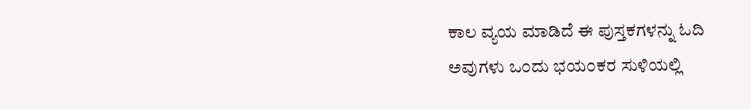ಕಾಲ ವ್ಯಯ ಮಾಡಿದೆ ಈ ಪುಸ್ತಕಗಳನ್ನು ಓದಿ
ಅವುಗಳು ಒ೦ದು ಭಯ೦ಕರ ಸುಳಿಯಲ್ಲಿ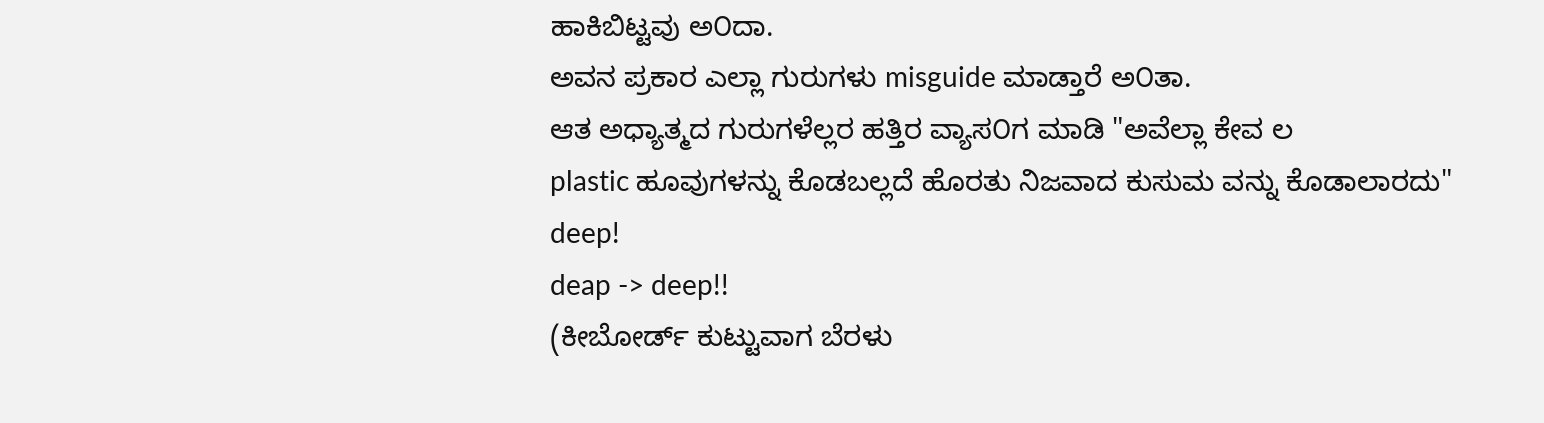ಹಾಕಿಬಿಟ್ಟವು ಅ೦ದಾ.
ಅವನ ಪ್ರಕಾರ ಎಲ್ಲಾ ಗುರುಗಳು misguide ಮಾಡ್ತಾರೆ ಅ೦ತಾ.
ಆತ ಅಧ್ಯಾತ್ಮದ ಗುರುಗಳೆಲ್ಲರ ಹತ್ತಿರ ವ್ಯಾಸ೦ಗ ಮಾಡಿ "ಅವೆಲ್ಲಾ ಕೇವ ಲ
plastic ಹೂವುಗಳನ್ನು ಕೊಡಬಲ್ಲದೆ ಹೊರತು ನಿಜವಾದ ಕುಸುಮ ವನ್ನು ಕೊಡಾಲಾರದು"
deep!
deap -> deep!!
(ಕೀಬೋರ್ಡ್ ಕುಟ್ಟುವಾಗ ಬೆರಳು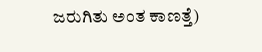ಜರುಗಿತು ಅಂತ ಕಾಣತ್ತೆ)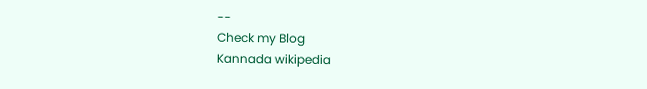--
Check my Blog
Kannada wikipedia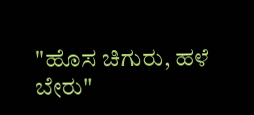"ಹೊಸ ಚಿಗುರು, ಹಳೆ ಬೇರು"